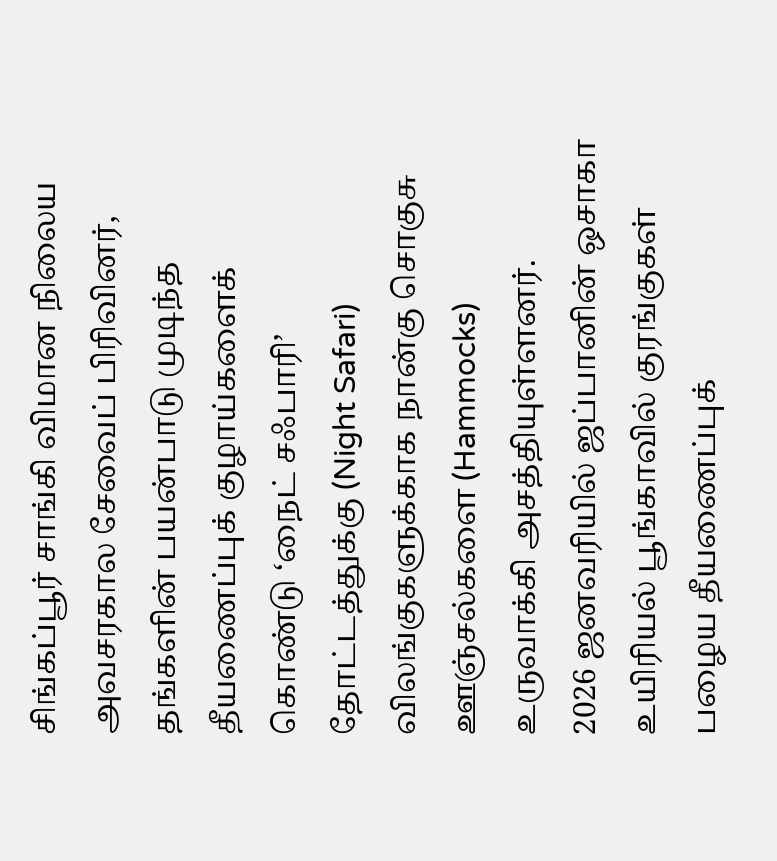சிங்கப்பூர் சாங்கி விமான நிலைய அவசரகால சேவைப் பிரிவினர், தங்களின் பயன்பாடு முடிந்த தீயணைப்புக் குழாய்களைக் கொண்டு ‘நைட் சஃபாரி’ தோட்டத்துக்கு (Night Safari) விலங்குகளுக்காக நான்கு சொகுசு ஊஞ்சல்களை (Hammocks) உருவாக்கி அசத்தியுள்ளனர்.
2026 ஜனவரியில் ஜப்பானின் ஒசாகா உயிரியல் பூங்காவில் குரங்குகள் பழைய தீயணைப்புக்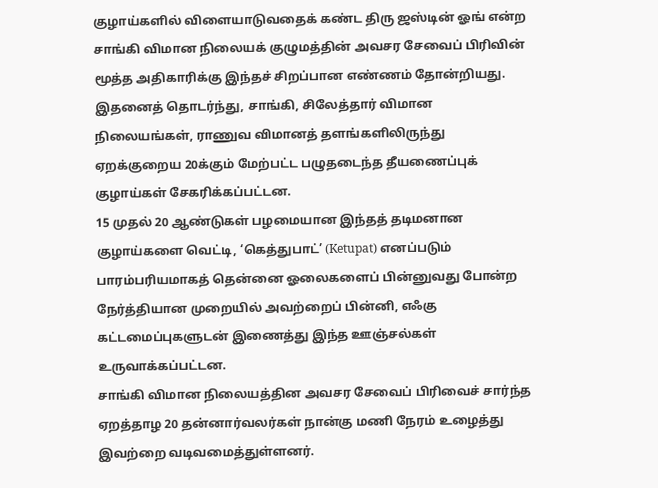குழாய்களில் விளையாடுவதைக் கண்ட திரு ஜஸ்டின் ஓங் என்ற சாங்கி விமான நிலையக் குழுமத்தின் அவசர சேவைப் பிரிவின் மூத்த அதிகாரிக்கு இந்தச் சிறப்பான எண்ணம் தோன்றியது.
இதனைத் தொடர்ந்து, சாங்கி, சிலேத்தார் விமான நிலையங்கள், ராணுவ விமானத் தளங்களிலிருந்து ஏறக்குறைய 20க்கும் மேற்பட்ட பழுதடைந்த தீயணைப்புக் குழாய்கள் சேகரிக்கப்பட்டன.
15 முதல் 20 ஆண்டுகள் பழமையான இந்தத் தடிமனான குழாய்களை வெட்டி, ‘கெத்துபாட்’ (Ketupat) எனப்படும் பாரம்பரியமாகத் தென்னை ஓலைகளைப் பின்னுவது போன்ற நேர்த்தியான முறையில் அவற்றைப் பின்னி, எஃகு கட்டமைப்புகளுடன் இணைத்து இந்த ஊஞ்சல்கள் உருவாக்கப்பட்டன.
சாங்கி விமான நிலையத்தின அவசர சேவைப் பிரிவைச் சார்ந்த ஏறத்தாழ 20 தன்னார்வலர்கள் நான்கு மணி நேரம் உழைத்து இவற்றை வடிவமைத்துள்ளனர்.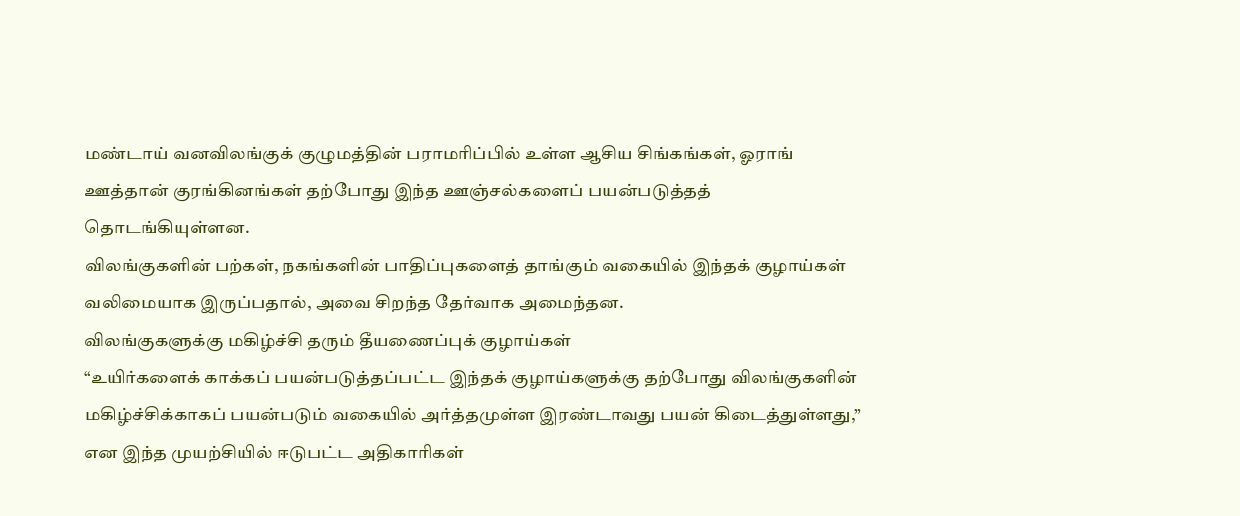மண்டாய் வனவிலங்குக் குழுமத்தின் பராமரிப்பில் உள்ள ஆசிய சிங்கங்கள், ஓராங் ஊத்தான் குரங்கினங்கள் தற்போது இந்த ஊஞ்சல்களைப் பயன்படுத்தத் தொடங்கியுள்ளன.
விலங்குகளின் பற்கள், நகங்களின் பாதிப்புகளைத் தாங்கும் வகையில் இந்தக் குழாய்கள் வலிமையாக இருப்பதால், அவை சிறந்த தேர்வாக அமைந்தன.
விலங்குகளுக்கு மகிழ்ச்சி தரும் தீயணைப்புக் குழாய்கள்
“உயிர்களைக் காக்கப் பயன்படுத்தப்பட்ட இந்தக் குழாய்களுக்கு தற்போது விலங்குகளின் மகிழ்ச்சிக்காகப் பயன்படும் வகையில் அர்த்தமுள்ள இரண்டாவது பயன் கிடைத்துள்ளது,” என இந்த முயற்சியில் ஈடுபட்ட அதிகாரிகள்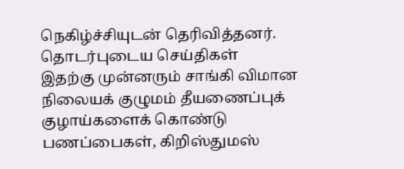நெகிழ்ச்சியுடன் தெரிவித்தனர்.
தொடர்புடைய செய்திகள்
இதற்கு முன்னரும் சாங்கி விமான நிலையக் குழுமம் தீயணைப்புக் குழாய்களைக் கொண்டு பணப்பைகள், கிறிஸ்துமஸ்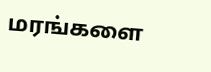மரங்களை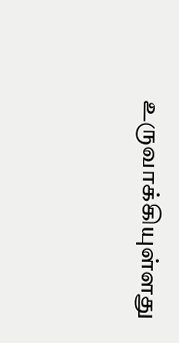உருவாக்கியுள்ளது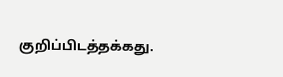குறிப்பிடத்தக்கது.